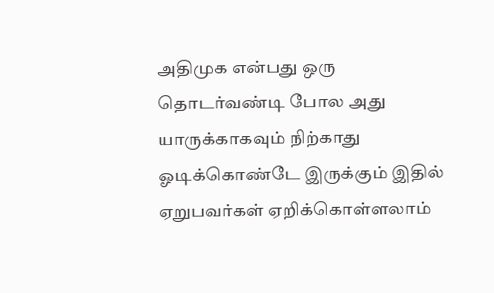அதிமுக என்பது ஒரு தொடர்வண்டி போல அது யாருக்காகவும் நிற்காது ஓடிக்கொண்டே இருக்கும் இதில் ஏறுபவர்கள் ஏறிக்கொள்ளலாம்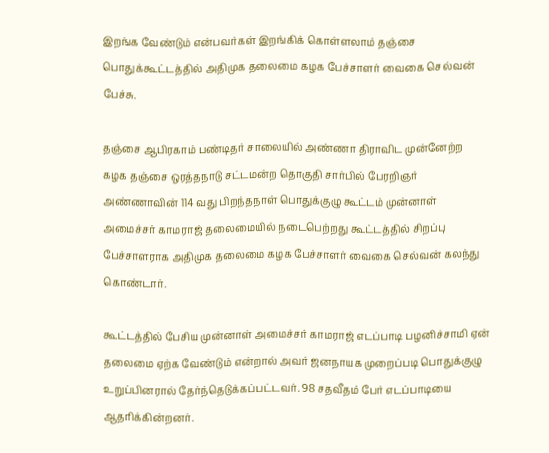இறங்க வேண்டும் என்பவர்கள் இறங்கிக் கொள்ளலாம் தஞ்சை பொதுக்கூட்டத்தில் அதிமுக தலைமை கழக பேச்சாளர் வைகை செல்வன் பேச்சு.

தஞ்சை ஆபிரகாம் பண்டிதர் சாலையில் அண்ணா திராவிட முன்னேற்ற கழக தஞ்சை ஒரத்தநாடு சட்டமன்ற தொகுதி சார்பில் பேரறிஞர் அண்ணாவின் 114 வது பிறந்தநாள் பொதுக்குழு கூட்டம் முன்னாள் அமைச்சர் காமராஜ் தலைமையில் நடைபெற்றது கூட்டத்தில் சிறப்பு பேச்சாளராக அதிமுக தலைமை கழக பேச்சாளர் வைகை செல்வன் கலந்து கொண்டார்.

கூட்டத்தில் பேசிய முன்னாள் அமைச்சர் காமராஜ் எடப்பாடி பழனிச்சாமி ஏன் தலைமை ஏற்க வேண்டும் என்றால் அவர் ஜனநாயக முறைப்படி பொதுக்குழு உறுப்பினரால் தேர்ந்தெடுக்கப்பட்டவர். 98 சதவீதம் பேர் எடப்பாடியை ஆதரிக்கின்றனர்.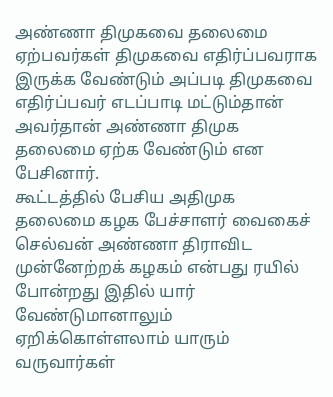அண்ணா திமுகவை தலைமை ஏற்பவர்கள் திமுகவை எதிர்ப்பவராக இருக்க வேண்டும் அப்படி திமுகவை எதிர்ப்பவர் எடப்பாடி மட்டும்தான் அவர்தான் அண்ணா திமுக தலைமை ஏற்க வேண்டும் என பேசினார்.
கூட்டத்தில் பேசிய அதிமுக தலைமை கழக பேச்சாளர் வைகைச் செல்வன் அண்ணா திராவிட முன்னேற்றக் கழகம் என்பது ரயில் போன்றது இதில் யார் வேண்டுமானாலும் ஏறிக்கொள்ளலாம் யாரும் வருவார்கள்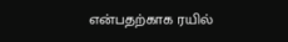என்பதற்காக ரயில்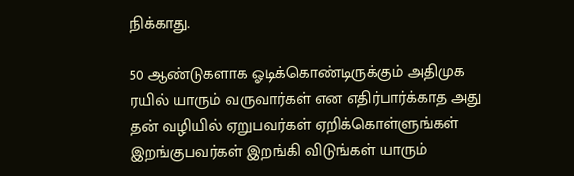நிக்காது.

50 ஆண்டுகளாக ஓடிக்கொண்டிருக்கும் அதிமுக ரயில் யாரும் வருவார்கள் என எதிர்பார்க்காத அது தன் வழியில் ஏறுபவர்கள் ஏறிக்கொள்ளுங்கள் இறங்குபவர்கள் இறங்கி விடுங்கள் யாரும்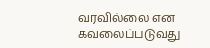வரவில்லை என கவலைப்படுவது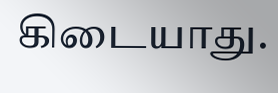கிடையாது.